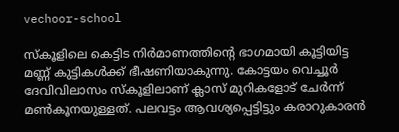vechoor-school

സ്കൂളിലെ കെട്ടിട നിർമാണത്തിന്‍റെ ഭാഗമായി കൂട്ടിയിട്ട മണ്ണ് കുട്ടികൾക്ക് ഭീഷണിയാകുന്നു. കോട്ടയം വെച്ചൂർ ദേവിവിലാസം സ്കൂളിലാണ് ക്ലാസ് മുറികളോട് ചേർന്ന് മൺകൂനയുള്ളത്. പലവട്ടം ആവശ്യപ്പെട്ടിട്ടും കരാറുകാരൻ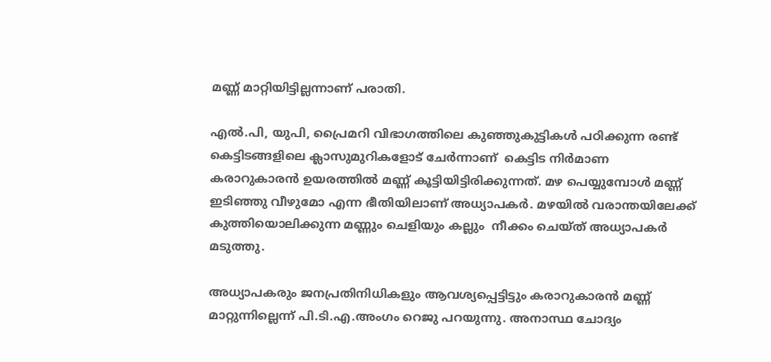മണ്ണ് മാറ്റിയിട്ടില്ലന്നാണ് പരാതി.

എൽ.പി, യുപി, പ്രൈമറി വിഭാഗത്തിലെ കുഞ്ഞുകുട്ടികൾ പഠിക്കുന്ന രണ്ട് കെട്ടിടങ്ങളിലെ ക്ലാസുമുറികളോട് ചേർന്നാണ്  കെട്ടിട നിർമാണ കരാറുകാരൻ ഉയരത്തിൽ മണ്ണ് കൂട്ടിയിട്ടിരിക്കുന്നത്. മഴ പെയ്യുമ്പോൾ മണ്ണ് ഇടിഞ്ഞു വീഴുമോ എന്ന ഭീതിയിലാണ് അധ്യാപകർ. മഴയിൽ വരാന്തയിലേക്ക് കുത്തിയൊലിക്കുന്ന മണ്ണും ചെളിയും കല്ലും  നീക്കം ചെയ്ത് അധ്യാപകർ മടുത്തു.

അധ്യാപകരും ജനപ്രതിനിധികളും ആവശ്യപ്പെട്ടിട്ടും കരാറുകാരൻ മണ്ണ് മാറ്റുന്നില്ലെന്ന് പി.ടി.എ.അംഗം റെജു പറയുന്നു. അനാസ്ഥ ചോദ്യം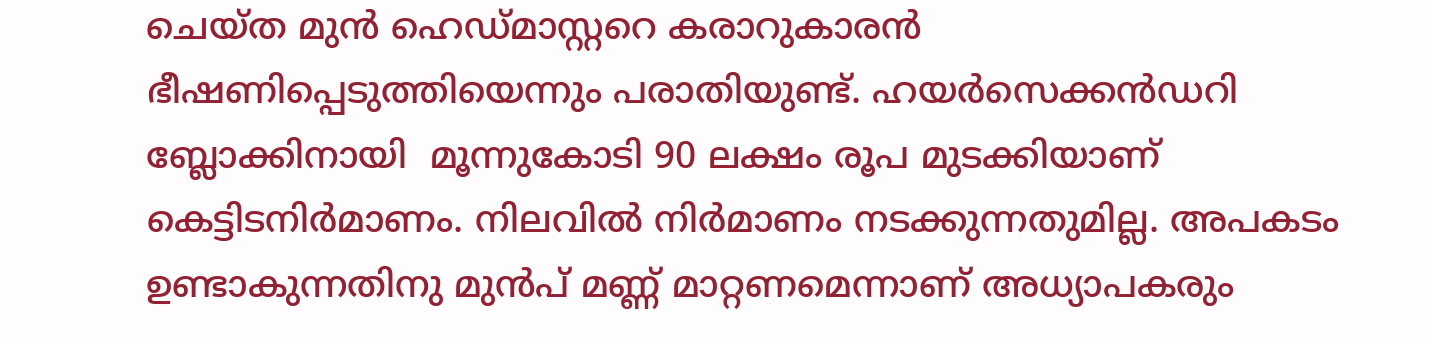ചെയ്ത മുൻ ഹെഡ്മാസ്റ്ററെ കരാറുകാരൻ  ഭീഷണിപ്പെടുത്തിയെന്നും പരാതിയുണ്ട്. ഹയർസെക്കൻഡറി ബ്ലോക്കിനായി  മൂന്നുകോടി 90 ലക്ഷം രൂപ മുടക്കിയാണ് കെട്ടിടനിർമാണം. നിലവിൽ നിർമാണം നടക്കുന്നതുമില്ല. അപകടം ഉണ്ടാകുന്നതിനു മുൻപ് മണ്ണ് മാറ്റണമെന്നാണ് അധ്യാപകരും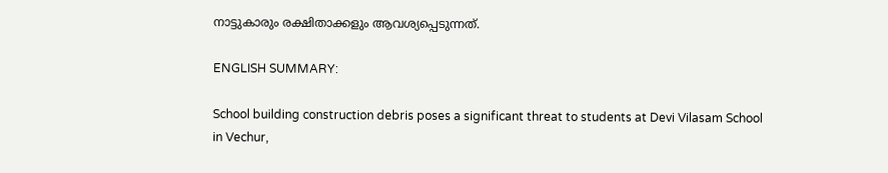നാട്ടുകാരും രക്ഷിതാക്കളും ആവശ്യപ്പെടുന്നത്.

ENGLISH SUMMARY:

School building construction debris poses a significant threat to students at Devi Vilasam School in Vechur,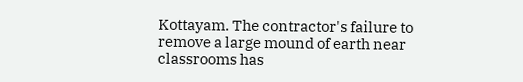Kottayam. The contractor's failure to remove a large mound of earth near classrooms has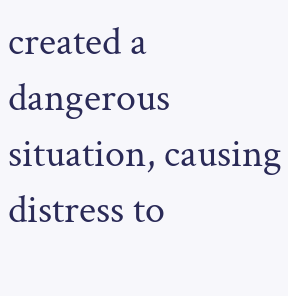created a dangerous situation, causing distress to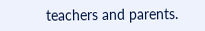teachers and parents.